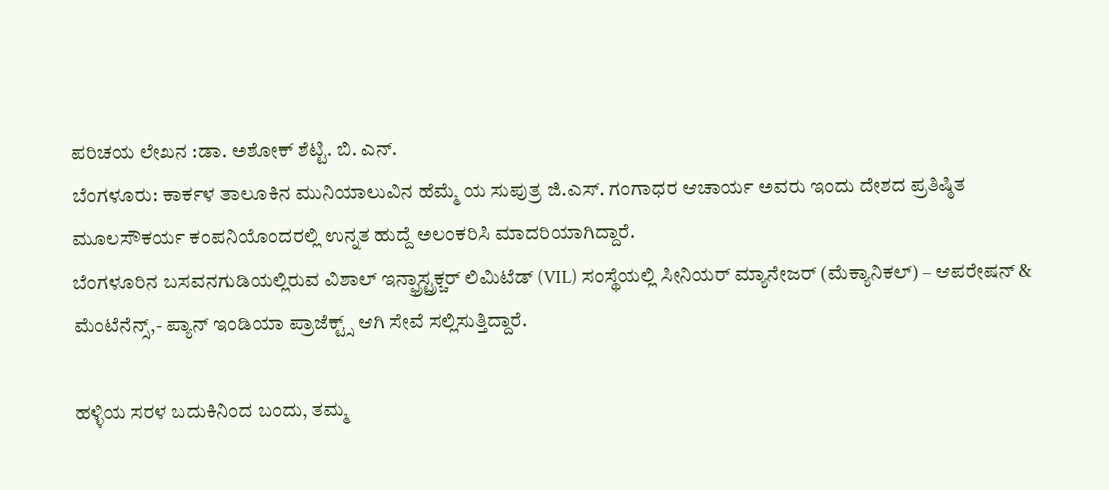ಪರಿಚಯ ಲೇಖನ :ಡಾ. ಅಶೋಕ್ ಶೆಟ್ಟಿ. ಬಿ. ಎನ್.
ಬೆಂಗಳೂರು: ಕಾರ್ಕಳ ತಾಲೂಕಿನ ಮುನಿಯಾಲುವಿನ ಹೆಮ್ಮೆ ಯ ಸುಪುತ್ರ ಜಿ.ಎಸ್. ಗಂಗಾಧರ ಆಚಾರ್ಯ ಅವರು ಇಂದು ದೇಶದ ಪ್ರತಿಷ್ಠಿತ ಮೂಲಸೌಕರ್ಯ ಕಂಪನಿಯೊಂದರಲ್ಲಿ ಉನ್ನತ ಹುದ್ದೆ ಅಲಂಕರಿಸಿ ಮಾದರಿಯಾಗಿದ್ದಾರೆ.
ಬೆಂಗಳೂರಿನ ಬಸವನಗುಡಿಯಲ್ಲಿರುವ ವಿಶಾಲ್ ಇನ್ಫ್ರಾಸ್ಟ್ರಕ್ಚರ್ ಲಿಮಿಟೆಡ್ (VIL) ಸಂಸ್ಥೆಯಲ್ಲಿ ಸೀನಿಯರ್ ಮ್ಯಾನೇಜರ್ (ಮೆಕ್ಯಾನಿಕಲ್) – ಆಪರೇಷನ್ & ಮೆಂಟೆನೆನ್ಸ್,- ಪ್ಯಾನ್ ಇಂಡಿಯಾ ಪ್ರಾಜೆಕ್ಟ್ಸ್ ಆಗಿ ಸೇವೆ ಸಲ್ಲಿಸುತ್ತಿದ್ದಾರೆ.

ಹಳ್ಳಿಯ ಸರಳ ಬದುಕಿನಿಂದ ಬಂದು, ತಮ್ಮ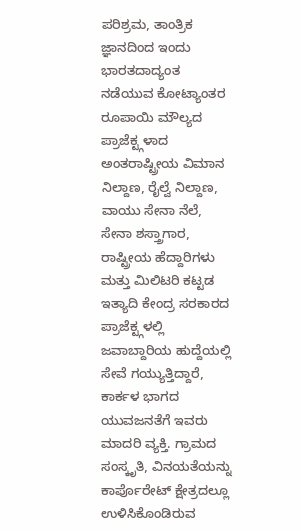ಪರಿಶ್ರಮ, ತಾಂತ್ರಿಕ ಜ್ಞಾನದಿಂದ ಇಂದು ಭಾರತದಾದ್ಯಂತ ನಡೆಯುವ ಕೋಟ್ಯಾಂತರ ರೂಪಾಯಿ ಮೌಲ್ಯದ ಪ್ರಾಜೆಕ್ಟ್ಗಳಾದ ಅಂತರಾಷ್ಟ್ರೀಯ ವಿಮಾನ ನಿಲ್ದಾಣ, ರೈಲ್ವೆ ನಿಲ್ದಾಣ, ವಾಯು ಸೇನಾ ನೆಲೆ, ಸೇನಾ ಶಸ್ತ್ರಾಗಾರ, ರಾಷ್ಟ್ರೀಯ ಹೆದ್ದಾರಿಗಳು ಮತ್ತು ಮಿಲಿಟರಿ ಕಟ್ಟಡ ಇತ್ಯಾದಿ ಕೇಂದ್ರ ಸರಕಾರದ ಪ್ರಾಜೆಕ್ಟ್ಗಳಲ್ಲಿ ಜವಾಬ್ದಾರಿಯ ಹುದ್ದೆಯಲ್ಲಿ ಸೇವೆ ಗಯ್ಯುತ್ತಿದ್ದಾರೆ, ಕಾರ್ಕಳ ಭಾಗದ ಯುವಜನತೆಗೆ ಇವರು ಮಾದರಿ ವ್ಯಕ್ತಿ. ಗ್ರಾಮದ ಸಂಸ್ಕೃತಿ, ವಿನಯತೆಯನ್ನು ಕಾರ್ಪೊರೇಟ್ ಕ್ಷೇತ್ರದಲ್ಲೂ ಉಳಿಸಿಕೊಂಡಿರುವ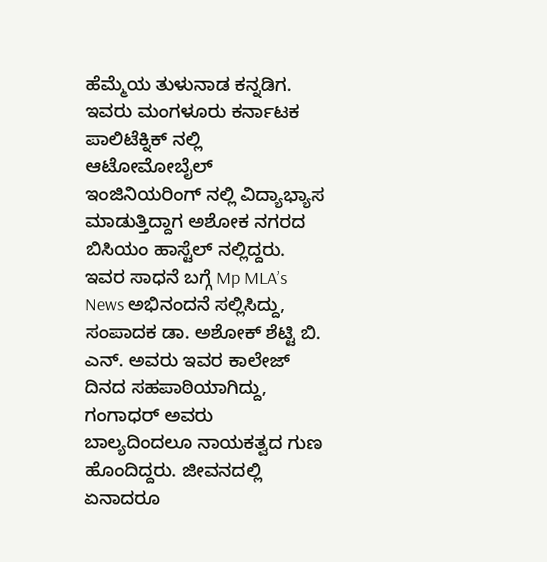ಹೆಮ್ಮೆಯ ತುಳುನಾಡ ಕನ್ನಡಿಗ. ಇವರು ಮಂಗಳೂರು ಕರ್ನಾಟಕ ಪಾಲಿಟೆಕ್ನಿಕ್ ನಲ್ಲಿ ಆಟೋಮೋಬೈಲ್ ಇಂಜಿನಿಯರಿಂಗ್ ನಲ್ಲಿ ವಿದ್ಯಾಭ್ಯಾಸ ಮಾಡುತ್ತಿದ್ದಾಗ ಅಶೋಕ ನಗರದ ಬಿಸಿಯಂ ಹಾಸ್ಟೆಲ್ ನಲ್ಲಿದ್ದರು. ಇವರ ಸಾಧನೆ ಬಗ್ಗೆ Mp MLA’s News ಅಭಿನಂದನೆ ಸಲ್ಲಿಸಿದ್ದು, ಸಂಪಾದಕ ಡಾ. ಅಶೋಕ್ ಶೆಟ್ಟಿ ಬಿ. ಎನ್. ಅವರು ಇವರ ಕಾಲೇಜ್ ದಿನದ ಸಹಪಾಠಿಯಾಗಿದ್ದು, ಗಂಗಾಧರ್ ಅವರು ಬಾಲ್ಯದಿಂದಲೂ ನಾಯಕತ್ವದ ಗುಣ ಹೊಂದಿದ್ದರು. ಜೀವನದಲ್ಲಿ ಏನಾದರೂ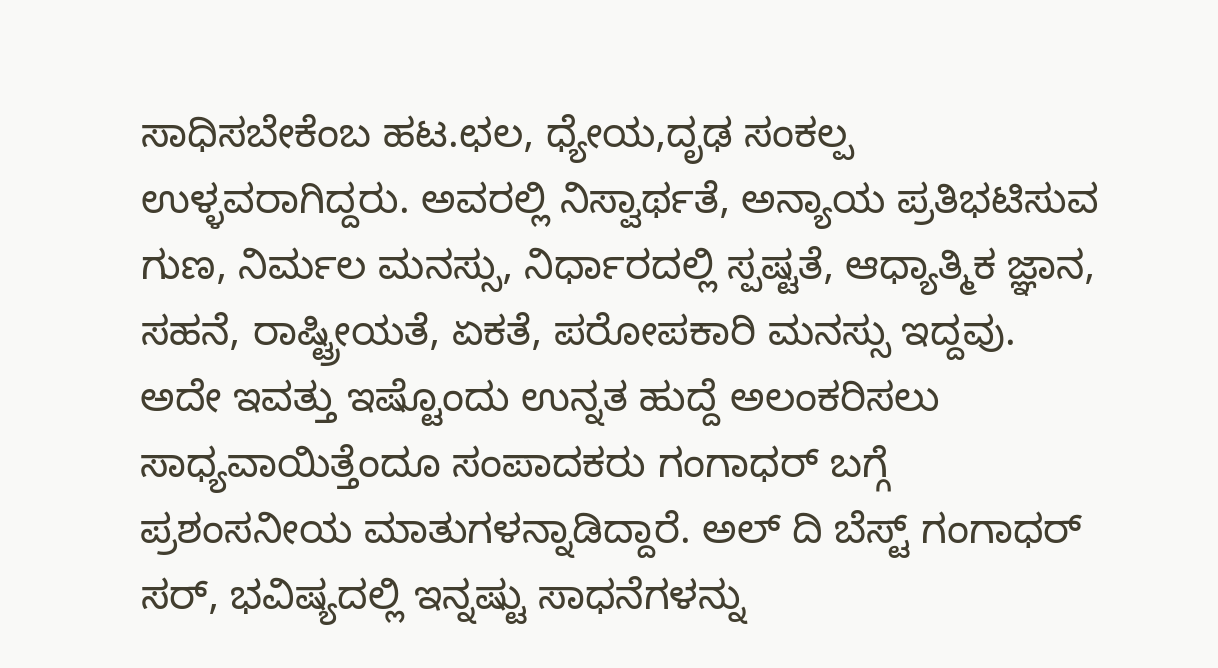ಸಾಧಿಸಬೇಕೆಂಬ ಹಟ.ಛಲ, ಧ್ಯೇಯ,ದೃಢ ಸಂಕಲ್ಪ ಉಳ್ಳವರಾಗಿದ್ದರು. ಅವರಲ್ಲಿ ನಿಸ್ವಾರ್ಥತೆ, ಅನ್ಯಾಯ ಪ್ರತಿಭಟಿಸುವ ಗುಣ, ನಿರ್ಮಲ ಮನಸ್ಸು, ನಿರ್ಧಾರದಲ್ಲಿ ಸ್ಪಷ್ಟತೆ, ಆಧ್ಯಾತ್ಮಿಕ ಜ್ಞಾನ, ಸಹನೆ, ರಾಷ್ಟ್ರೀಯತೆ, ಏಕತೆ, ಪರೋಪಕಾರಿ ಮನಸ್ಸು ಇದ್ದವು. ಅದೇ ಇವತ್ತು ಇಷ್ಟೊಂದು ಉನ್ನತ ಹುದ್ದೆ ಅಲಂಕರಿಸಲು ಸಾಧ್ಯವಾಯಿತ್ತೆಂದೂ ಸಂಪಾದಕರು ಗಂಗಾಧರ್ ಬಗ್ಗೆ ಪ್ರಶಂಸನೀಯ ಮಾತುಗಳನ್ನಾಡಿದ್ದಾರೆ. ಅಲ್ ದಿ ಬೆಸ್ಟ್ ಗಂಗಾಧರ್ ಸರ್, ಭವಿಷ್ಯದಲ್ಲಿ ಇನ್ನಷ್ಟು ಸಾಧನೆಗಳನ್ನು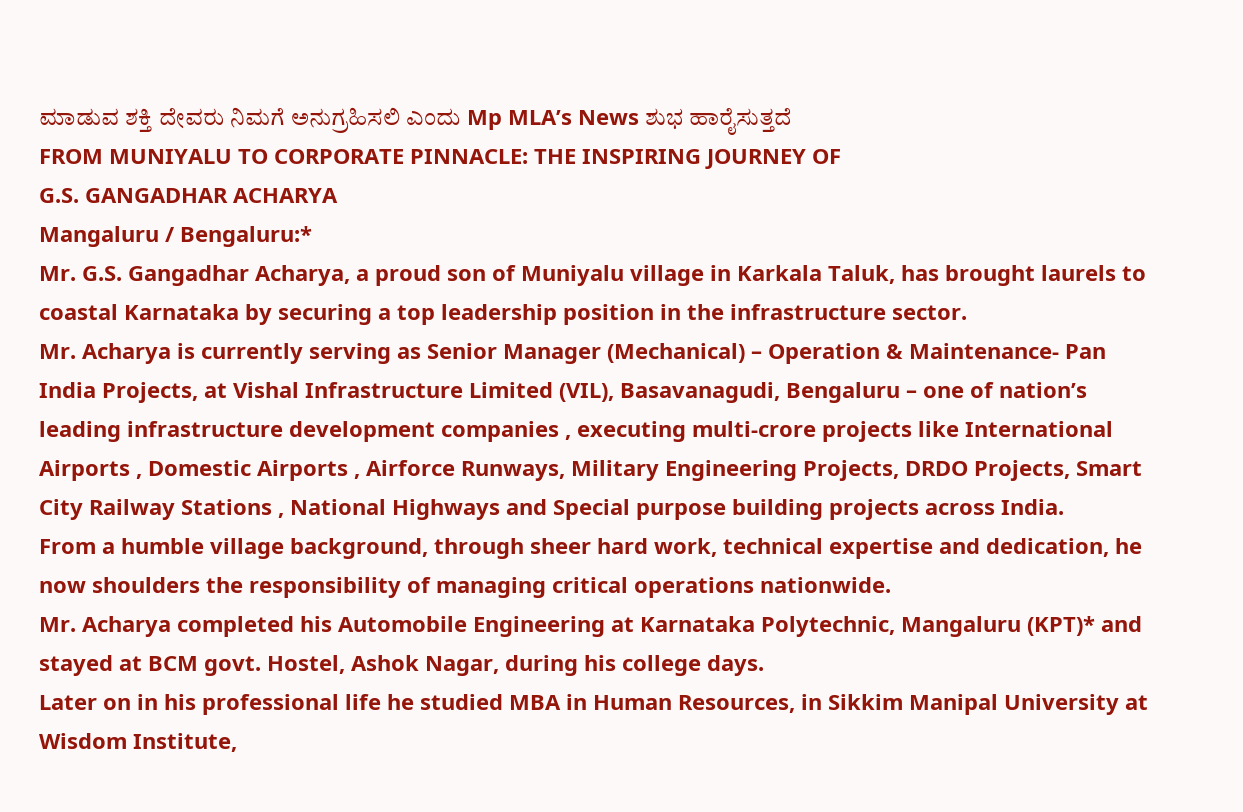ಮಾಡುವ ಶಕ್ತಿ ದೇವರು ನಿಮಗೆ ಅನುಗ್ರಹಿಸಲಿ ಎಂದು Mp MLA’s News ಶುಭ ಹಾರೈಸುತ್ತದೆ
FROM MUNIYALU TO CORPORATE PINNACLE: THE INSPIRING JOURNEY OF
G.S. GANGADHAR ACHARYA
Mangaluru / Bengaluru:*
Mr. G.S. Gangadhar Acharya, a proud son of Muniyalu village in Karkala Taluk, has brought laurels to coastal Karnataka by securing a top leadership position in the infrastructure sector.
Mr. Acharya is currently serving as Senior Manager (Mechanical) – Operation & Maintenance- Pan India Projects, at Vishal Infrastructure Limited (VIL), Basavanagudi, Bengaluru – one of nation’s leading infrastructure development companies , executing multi-crore projects like International Airports , Domestic Airports , Airforce Runways, Military Engineering Projects, DRDO Projects, Smart City Railway Stations , National Highways and Special purpose building projects across India.
From a humble village background, through sheer hard work, technical expertise and dedication, he now shoulders the responsibility of managing critical operations nationwide.
Mr. Acharya completed his Automobile Engineering at Karnataka Polytechnic, Mangaluru (KPT)* and stayed at BCM govt. Hostel, Ashok Nagar, during his college days.
Later on in his professional life he studied MBA in Human Resources, in Sikkim Manipal University at Wisdom Institute,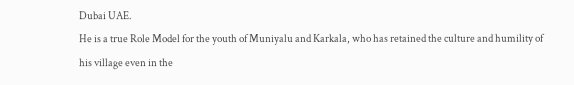Dubai UAE.
He is a true Role Model for the youth of Muniyalu and Karkala, who has retained the culture and humility of his village even in the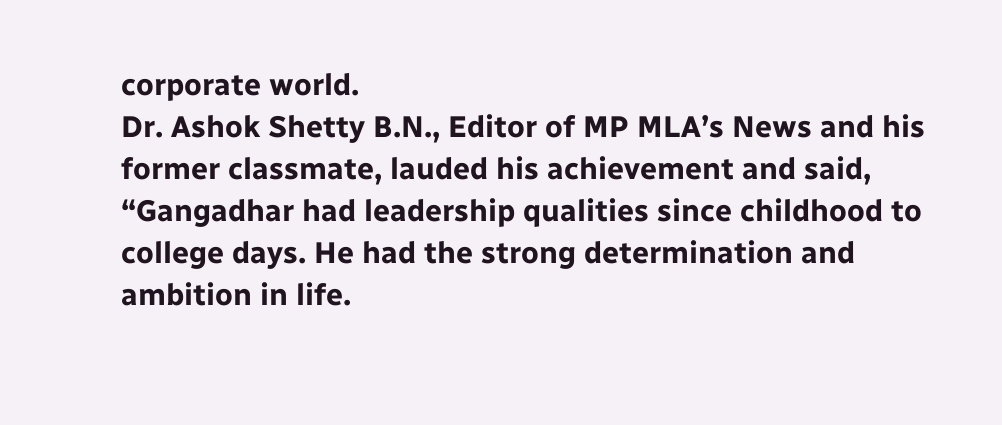corporate world.
Dr. Ashok Shetty B.N., Editor of MP MLA’s News and his former classmate, lauded his achievement and said, “Gangadhar had leadership qualities since childhood to college days. He had the strong determination and ambition in life.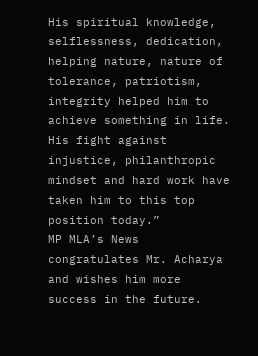His spiritual knowledge, selflessness, dedication, helping nature, nature of tolerance, patriotism, integrity helped him to achieve something in life. His fight against injustice, philanthropic mindset and hard work have taken him to this top position today.”
MP MLA’s News congratulates Mr. Acharya and wishes him more success in the future.